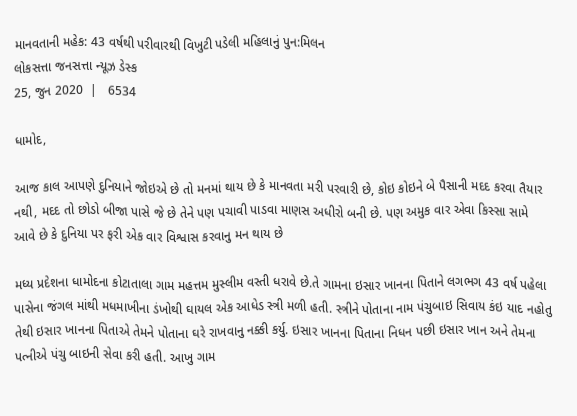માનવતાની મહેક: 43 વર્ષથી પરીવારથી વિખુટી પડેલી મહિલાનું પુન:મિલન
લોકસત્તા જનસત્તા ન્યૂઝ ડેસ્ક
25, જુન 2020  |   6534

ધામોદ,

આજ કાલ આપણે દુનિયાને જોઇએ છે તો મનમાં થાય છે કે માનવતા મરી પરવારી છે, કોઇ કોઇને બે પૈસાની મદદ કરવા તૈયાર નથી, મદદ તો છોડો બીજા પાસે જે છે તેને પણ પચાવી પાડવા માણસ અધીરો બની છે. પણ અમુક વાર એવા કિસ્સા સામે આવે છે કે દુનિયા પર ફરી એક વાર વિશ્વાસ કરવાનુ મન થાય છે

મધ્ય પ્રદેશના ધામોદના કોટાતાલા ગામ મહત્તમ મુસ્લીમ વસ્તી ધરાવે છે.તે ગામના ઇસાર ખાનના પિતાને લગભગ 43 વર્ષ પહેલા પાસેના જંગલ માંથી મધમાખીના ડંખોથી ઘાયલ એક આધેડ સ્ત્રી મળી હતી. સ્ત્રીને પોતાના નામ પંચુબાઇ સિવાય કંઇ યાદ નહોતુ તેથી ઇસાર ખાનના પિતાએ તેમને પોતાના ઘરે રાખવાનુ નક્કી કર્યુ. ઇસાર ખાનના પિતાના નિધન પછી ઇસાર ખાન અને તેમના પત્નીએ પંચુ બાઇની સેવા કરી હતી. આખુ ગામ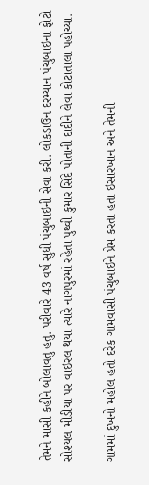તેમને માસી કહીને બોલાવતુ હતુ. પરીવારે 43 વર્ષ સુધી પંચુબાઇની સેવા કરી. લોકડાઉન દરમ્યાન પંચુબાઇના ફોટો સોશ્યલ મીડીયા પર વાઇરલ થયા ત્યારે નાગપુરમાં રહેતા પુથ્વી કુમાર સિંદે પોતાની દાદીને લેવા કોટાતાલા પહોચ્યા.

ગામમાં દુખનો મહોલ હતો દરેક ગામવાસી પંચુબાઇને પ્રેમ કરતા હતા ઇસારખાન અને તેમની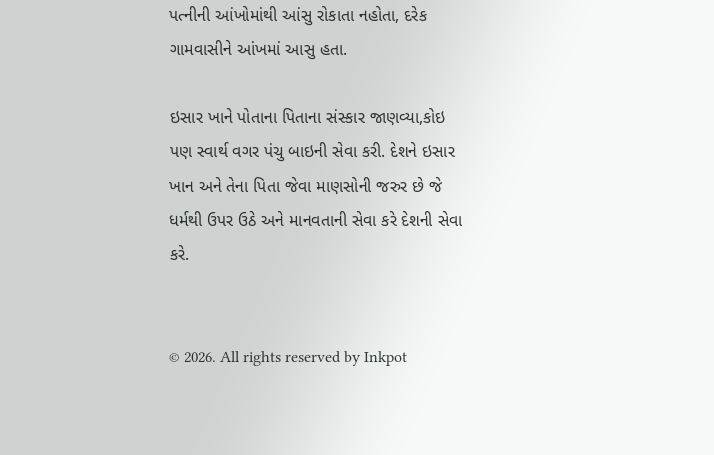પત્નીની આંખોમાંથી આંસુ રોકાતા નહોતા, દરેક ગામવાસીને આંખમાં આસુ હતા.

ઇસાર ખાને પોતાના પિતાના સંસ્કાર જાણવ્યા,કોઇ પણ સ્વાર્થ વગર પંચુ બાઇની સેવા કરી. દેશને ઇસાર ખાન અને તેના પિતા જેવા માણસોની જરુર છે જે ધર્મથી ઉપર ઉઠે અને માનવતાની સેવા કરે દેશની સેવા કરે.


© 2026. All rights reserved by Inkpot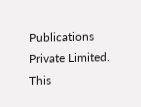Publications Private Limited.
This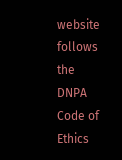website follows the DNPA Code of Ethics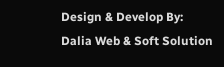Design & Develop By:
Dalia Web & Soft Solution